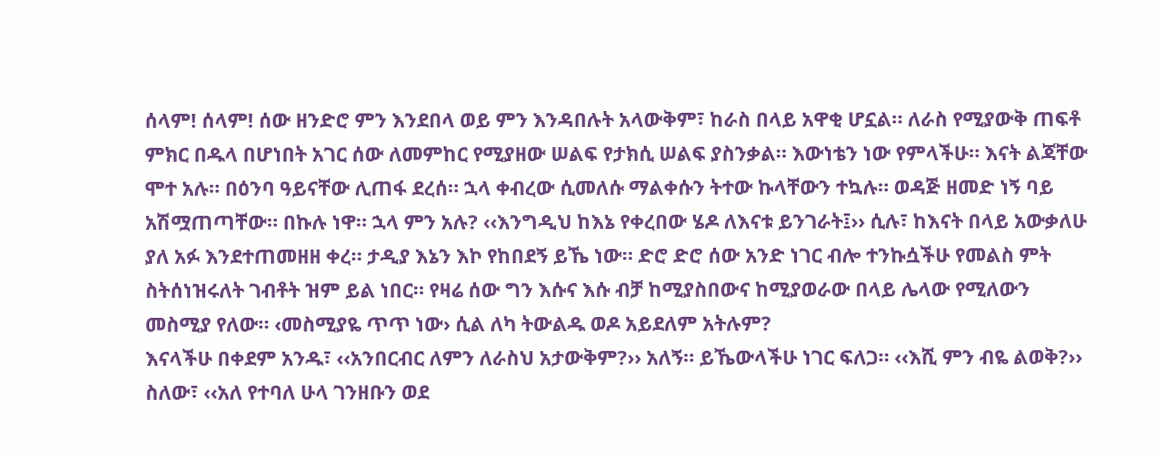ሰላም! ሰላም! ሰው ዘንድሮ ምን እንደበላ ወይ ምን እንዳበሉት አላውቅም፣ ከራስ በላይ አዋቂ ሆኗል። ለራስ የሚያውቅ ጠፍቶ ምክር በዱላ በሆነበት አገር ሰው ለመምከር የሚያዘው ሠልፍ የታክሲ ሠልፍ ያስንቃል። እውነቴን ነው የምላችሁ። እናት ልጃቸው ሞተ አሉ። በዕንባ ዓይናቸው ሊጠፋ ደረሰ። ኋላ ቀብረው ሲመለሱ ማልቀሱን ትተው ኩላቸውን ተኳሉ። ወዳጅ ዘመድ ነኝ ባይ አሽሟጠጣቸው። በኩሉ ነዋ። ኋላ ምን አሉ? ‹‹እንግዲህ ከእኔ የቀረበው ሄዶ ለእናቱ ይንገራት፤›› ሲሉ፣ ከእናት በላይ አውቃለሁ ያለ አፉ እንደተጠመዘዘ ቀረ። ታዲያ እኔን እኮ የከበደኝ ይኼ ነው። ድሮ ድሮ ሰው አንድ ነገር ብሎ ተንኩሷችሁ የመልስ ምት ስትሰነዝሩለት ገብቶት ዝም ይል ነበር። የዛሬ ሰው ግን እሱና እሱ ብቻ ከሚያስበውና ከሚያወራው በላይ ሌላው የሚለውን መስሚያ የለው። ‹መስሚያዬ ጥጥ ነው› ሲል ለካ ትውልዱ ወዶ አይደለም አትሉም?
እናላችሁ በቀደም አንዱ፣ ‹‹አንበርብር ለምን ለራስህ አታውቅም?›› አለኝ። ይኼውላችሁ ነገር ፍለጋ። ‹‹እሺ ምን ብዬ ልወቅ?›› ስለው፣ ‹‹አለ የተባለ ሁላ ገንዘቡን ወደ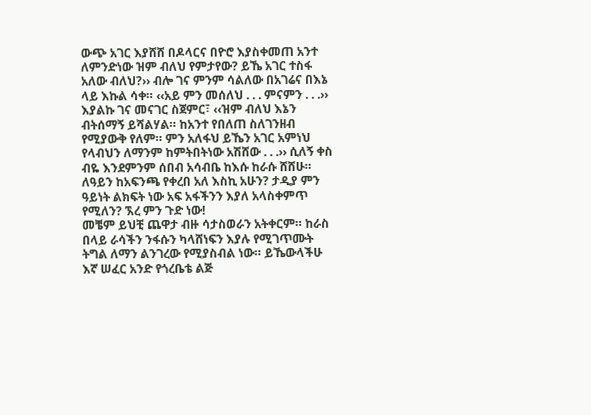ውጭ አገር እያሸሸ በዶላርና በዮሮ እያስቀመጠ አንተ ለምንድነው ዝም ብለህ የምታየው? ይኼ አገር ተስፋ አለው ብለህ?›› ብሎ ገና ምንም ሳልለው በአገሬና በእኔ ላይ እኩል ሳቀ። ‹‹አይ ምን መሰለህ . . . ምናምን . . .›› እያልኩ ገና መናገር ስጀምር፣ ‹‹ዝም ብለህ እኔን ብትሰማኝ ይሻልሃል። ከአንተ የበለጠ ስለገንዘብ የሚያውቅ የለም። ምን አለፋህ ይኼን አገር አምነህ የላብህን ለማንም ከምትበትነው አሽሸው . . .›› ሲለኝ ቀስ ብዬ እንደምንም ሰበብ አሳብቤ ከእሱ ከራሱ ሸሸሁ። ለዓይን ከአፍንጫ የቀረበ አለ እስኪ አሁን? ታዲያ ምን ዓይነት ልክፍት ነው አፍ አፋችንን እያለ አላስቀምጥ የሚለን? ኧረ ምን ጉድ ነው!
መቼም ይህቺ ጨዋታ ብዙ ሳታስወራን አትቀርም። ከራስ በላይ ራሳችን ንፋሱን ካላሸነፍን እያሉ የሚገጥሙት ትግል ለማን ልንገረው የሚያስብል ነው። ይኼውላችሁ እኛ ሠፈር አንድ የጎረቤቴ ልጅ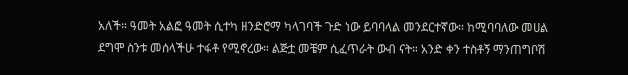አለች። ዓመት አልፎ ዓመት ሲተካ ዘንድሮማ ካላገባች ጉድ ነው ይባባላል መንደርተኛው። ከሚባባለው መሀል ደግሞ ስንቱ መሰላችሁ ተፋቶ የሚኖረው። ልጅቷ መቼም ሲፈጥራት ውብ ናት። አንድ ቀን ተስቶኝ ማንጠግቦሽ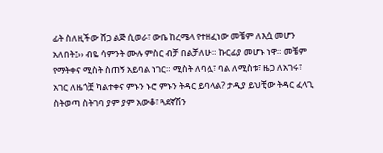ፊት ስለዚችው ሸጋ ልጅ ሲወራ፣ ውቤ ከረሜላ የተዘፈነው መቼም ለእሷ መሆን አለበት፤›› ብዬ ሳምንት ሙሉ ምስር ብቻ በልቻለሁ። ኩርፊያ መሆኑ ነዋ። መቼም የማትቀና ሚስት ስጠኝ አይባል ነገር። ሚስት ለባሏ፣ ባል ለሚስቱ፣ ዜጋ ለአገሩ፣ አገር ለዜጎቿ ካልተቀና ምኑን ኑሮ ምኑን ትዳር ይባላል? ታዲያ ይህቺው ትዳር ፈላጊ ስትወጣ ስትገባ ያም ያም አውቆ፣ ጓደኛሽን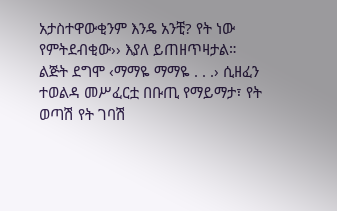አታስተዋውቂንም እንዴ አንቺ? የት ነው የምትደብቂው›› እያለ ይጠዘጥዛታል።
ልጅት ደግሞ ‹ማማዬ ማማዬ . . .› ሲዘፈን ተወልዳ መሥፈርቷ በቡጢ የማይማታ፣ የት ወጣሽ የት ገባሽ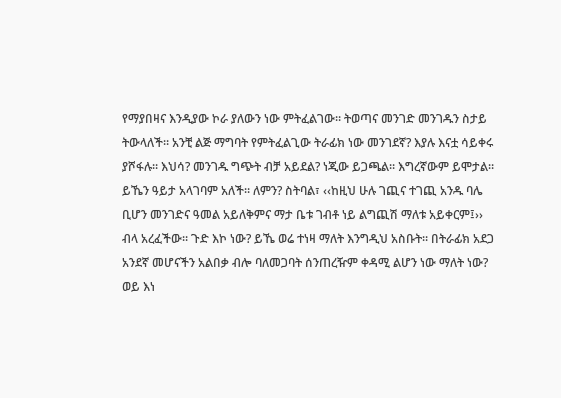የማያበዛና እንዲያው ኮራ ያለውን ነው ምትፈልገው። ትወጣና መንገድ መንገዱን ስታይ ትውላለች። አንቺ ልጅ ማግባት የምትፈልጊው ትራፊክ ነው መንገደኛ? እያሉ እናቷ ሳይቀሩ ያሾፋሉ። እህሳ? መንገዱ ግጭት ብቻ አይደል? ነጂው ይጋጫል። እግረኛውም ይሞታል። ይኼን ዓይታ አላገባም አለች። ለምን? ስትባል፣ ‹‹ከዚህ ሁሉ ገጪና ተገጪ አንዱ ባሌ ቢሆን መንገድና ዓመል አይለቅምና ማታ ቤቱ ገብቶ ነይ ልግጪሽ ማለቱ አይቀርም፤›› ብላ አረፈችው። ጉድ እኮ ነው? ይኼ ወሬ ተነዛ ማለት እንግዲህ አስቡት። በትራፊክ አደጋ አንደኛ መሆናችን አልበቃ ብሎ ባለመጋባት ሰንጠረዥም ቀዳሚ ልሆን ነው ማለት ነው? ወይ እነ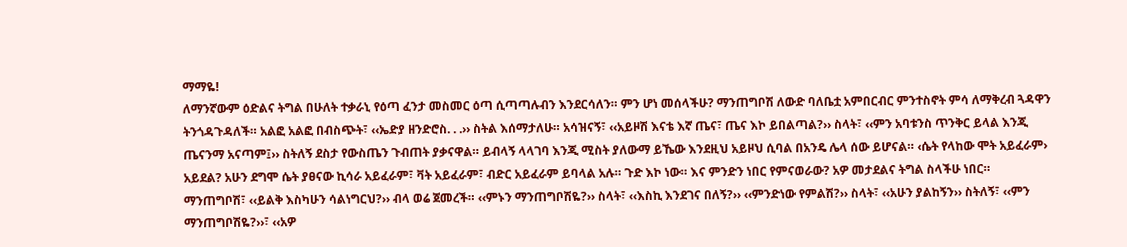ማማዬ!
ለማንኛውም ዕድልና ትግል በሁለት ተቃራኒ የዕጣ ፈንታ መስመር ዕጣ ሲጣጣሉብን እንደርሳለን። ምን ሆነ መሰላችሁ? ማንጠግቦሽ ለውድ ባለቤቷ አምበርብር ምንተስኖት ምሳ ለማቅረብ ጓዳዋን ትንጎዳጉዳለች። አልፎ አልፎ በብስጭት፣ ‹‹ኤድያ ዘንድሮስ. . .›› ስትል እሰማታለሁ። አሳዝናኝ፣ ‹‹አይዞሽ እናቴ እኛ ጤና፣ ጤና እኮ ይበልጣል?›› ስላት፣ ‹‹ምን አባቱንስ ጥንቅር ይላል እንጂ ጤናንማ አናጣም፤›› ስትለኝ ደስታ የውስጤን ጉብጠት ያቃናዋል። ይብላኝ ላላገባ እንጂ ሚስት ያለውማ ይኼው እንደዚህ አይዞህ ሲባል በአንዴ ሌላ ሰው ይሆናል። ‹ሴት የላከው ሞት አይፈራም› አይደል? አሁን ደግሞ ሴት ያፀናው ኪሳራ አይፈራም፣ ቫት አይፈራም፣ ብድር አይፈራም ይባላል አሉ። ጉድ እኮ ነው። እና ምንድን ነበር የምናወራው? አዎ መታደልና ትግል ስላችሁ ነበር።
ማንጠግቦሽ፣ ‹‹ይልቅ እስካሁን ሳልነግርህ?›› ብላ ወሬ ጀመረች። ‹‹ምኑን ማንጠግቦሽዬ?›› ስላት፣ ‹‹እስኪ እንደገና በለኝ?›› ‹‹ምንድነው የምልሽ?›› ስላት፣ ‹‹አሁን ያልከኝን›› ስትለኝ፣ ‹‹ምን ማንጠግቦሽዬ?››፣ ‹‹አዎ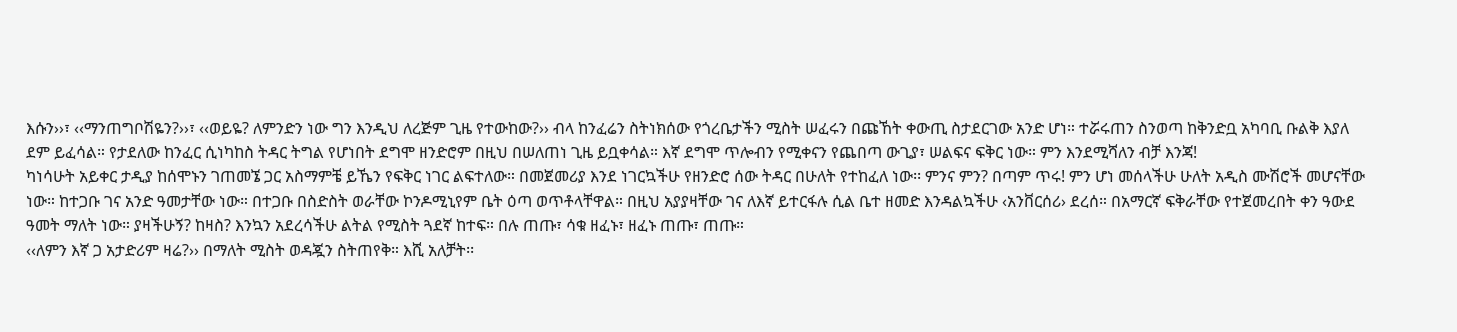እሱን››፣ ‹‹ማንጠግቦሽዬን?››፣ ‹‹ወይዬ? ለምንድን ነው ግን እንዲህ ለረጅም ጊዜ የተውከው?›› ብላ ከንፈሬን ስትነክሰው የጎረቤታችን ሚስት ሠፈሩን በጩኸት ቀውጢ ስታደርገው አንድ ሆነ። ተሯሩጠን ስንወጣ ከቅንድቧ አካባቢ ቡልቅ እያለ ደም ይፈሳል። የታደለው ከንፈር ሲነካከስ ትዳር ትግል የሆነበት ደግሞ ዘንድሮም በዚህ በሠለጠነ ጊዜ ይቧቀሳል። እኛ ደግሞ ጥሎብን የሚቀናን የጨበጣ ውጊያ፣ ሠልፍና ፍቅር ነው። ምን እንደሚሻለን ብቻ እንጃ!
ካነሳሁት አይቀር ታዲያ ከሰሞኑን ገጠመኜ ጋር አስማምቼ ይኼን የፍቅር ነገር ልፍተለው። በመጀመሪያ እንደ ነገርኳችሁ የዘንድሮ ሰው ትዳር በሁለት የተከፈለ ነው፡፡ ምንና ምን? በጣም ጥሩ! ምን ሆነ መሰላችሁ ሁለት አዲስ ሙሽሮች መሆናቸው ነው። ከተጋቡ ገና አንድ ዓመታቸው ነው። በተጋቡ በስድስት ወራቸው ኮንዶሚኒየም ቤት ዕጣ ወጥቶላቸዋል። በዚህ አያያዛቸው ገና ለእኛ ይተርፋሉ ሲል ቤተ ዘመድ እንዳልኳችሁ ‹አንቨርሰሪ› ደረሰ። በአማርኛ ፍቅራቸው የተጀመረበት ቀን ዓውደ ዓመት ማለት ነው። ያዛችሁኝ? ከዛስ? እንኳን አደረሳችሁ ልትል የሚስት ጓደኛ ከተፍ። በሉ ጠጡ፣ ሳቁ ዘፈኑ፣ ዘፈኑ ጠጡ፣ ጠጡ።
‹‹ለምን እኛ ጋ አታድሪም ዛሬ?›› በማለት ሚስት ወዳጇን ስትጠየቅ። እሺ አለቻት፡፡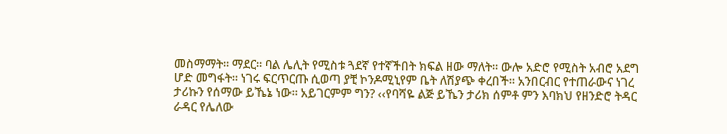መስማማት። ማደር። ባል ሌሊት የሚስቱ ጓደኛ የተኛችበት ክፍል ዘው ማለት። ውሎ አድሮ የሚስት አብሮ አደግ ሆድ መግፋት። ነገሩ ፍርጥርጡ ሲወጣ ያቺ ኮንዶሚኒየም ቤት ለሽያጭ ቀረበች። አንበርብር የተጠራውና ነገረ ታሪኩን የሰማው ይኼኔ ነው። አይገርምም ግን? ‹‹የባሻዬ ልጅ ይኼን ታሪክ ሰምቶ ምን እባክህ የዘንድሮ ትዳር ራዳር የሌለው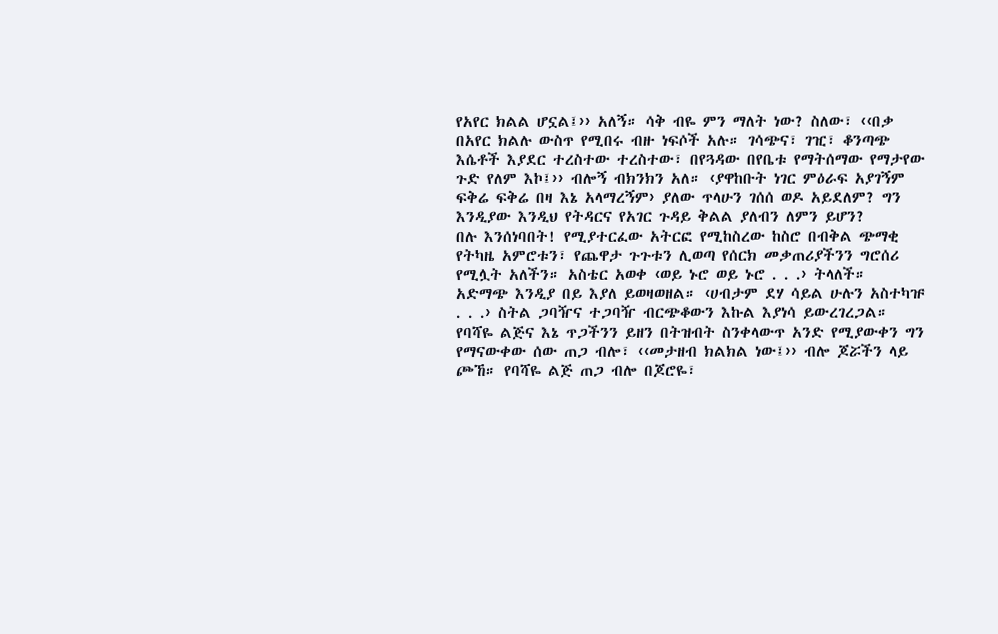የአየር ክልል ሆኗል፤›› አለኝ። ሳቅ ብዬ ምን ማለት ነው? ስለው፣ ‹‹በቃ በአየር ክልሉ ውስጥ የሚበሩ ብዙ ነፍሶች አሉ። ገሳጭና፣ ገዢ፣ ቆንጣጭ እሴቶች እያደር ተረስተው ተረስተው፣ በየጓዳው በየቤቱ የማትሰማው የማታየው ጉድ የለም እኮ፤›› ብሎኝ ብክንክን አለ። ‹ያዋከቡት ነገር ምዕራፍ አያገኝም ፍቅሬ ፍቅሬ በዛ እኔ አላማረኝም› ያለው ጥላሁን ገሰሰ ወዶ አይደለም? ግን እንዲያው እንዲህ የትዳርና የአገር ጉዳይ ቅልል ያለብን ለምን ይሆን?
በሉ እንሰነባበት! የሚያተርፈው አትርፎ የሚከስረው ከስሮ በብቅል ጭማቂ የትካዜ አምሮቱን፣ የጨዋታ ጉጉቱን ሊወጣ የሰርክ መቃጠሪያችንን ግሮሰሪ የሚሏት አለችን። አስቴር አወቀ ‹ወይ ኑሮ ወይ ኑሮ . . .› ትላለች። አድማጭ እንዲያ በይ እያለ ይወዛወዘል። ‹ሀብታም ደሃ ሳይል ሁሉን አስተካዡ . . .› ስትል ጋባዥና ተጋባዥ ብርጭቆውን እኩል እያነሳ ይውረገረጋል። የባሻዬ ልጅና እኔ ጥጋችንን ይዘን በትዝብት ስንቀላውጥ አንድ የሚያውቀን ግን የማናውቀው ሰው ጠጋ ብሎ፣ ‹‹መታዘብ ክልክል ነው፤›› ብሎ ጆሯችን ላይ ጮኸ። የባሻዬ ልጅ ጠጋ ብሎ በጆሮዬ፣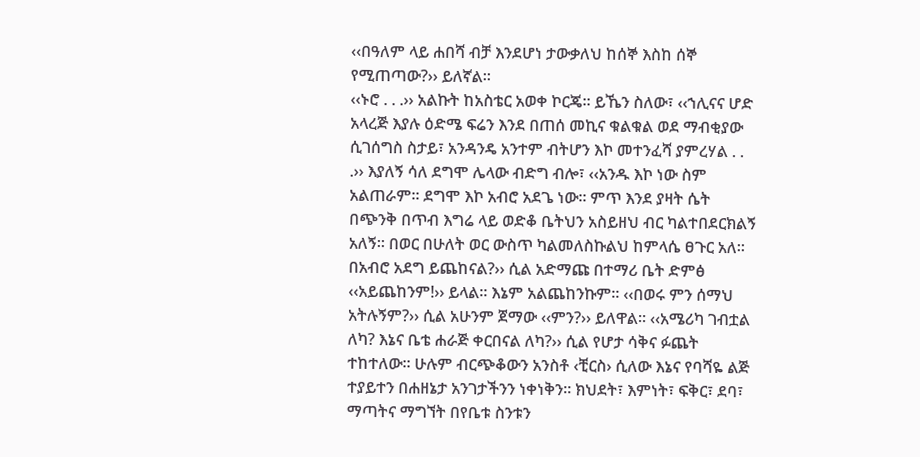‹‹በዓለም ላይ ሐበሻ ብቻ እንደሆነ ታውቃለህ ከሰኞ እስከ ሰኞ የሚጠጣው?›› ይለኛል።
‹‹ኑሮ . . .›› አልኩት ከአስቴር አወቀ ኮርጄ። ይኼን ስለው፣ ‹‹ኀሊናና ሆድ አላረጅ እያሉ ዕድሜ ፍሬን እንደ በጠሰ መኪና ቁልቁል ወደ ማብቂያው ሲገሰግስ ስታይ፣ አንዳንዴ አንተም ብትሆን እኮ መተንፈሻ ያምረሃል . . .›› እያለኝ ሳለ ደግሞ ሌላው ብድግ ብሎ፣ ‹‹አንዱ እኮ ነው ስም አልጠራም። ደግሞ እኮ አብሮ አደጌ ነው። ምጥ እንደ ያዛት ሴት በጭንቅ በጥብ እግሬ ላይ ወድቆ ቤትህን አስይዘህ ብር ካልተበደርክልኝ አለኝ። በወር በሁለት ወር ውስጥ ካልመለስኩልህ ከምላሴ ፀጉር አለ። በአብሮ አደግ ይጨከናል?›› ሲል አድማጩ በተማሪ ቤት ድምፅ ‹‹አይጨከንም!›› ይላል። እኔም አልጨከንኩም። ‹‹በወሩ ምን ሰማህ አትሉኝም?›› ሲል አሁንም ጀማው ‹‹ምን?›› ይለዋል። ‹‹አሜሪካ ገብቷል ለካ? እኔና ቤቴ ሐራጅ ቀርበናል ለካ?›› ሲል የሆታ ሳቅና ፉጨት ተከተለው። ሁሉም ብርጭቆውን አንስቶ ‹ቺርስ› ሲለው እኔና የባሻዬ ልጅ ተያይተን በሐዘኔታ አንገታችንን ነቀነቅን። ክህደት፣ እምነት፣ ፍቅር፣ ደባ፣ ማጣትና ማግኘት በየቤቱ ስንቱን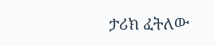ታሪክ ፈትለው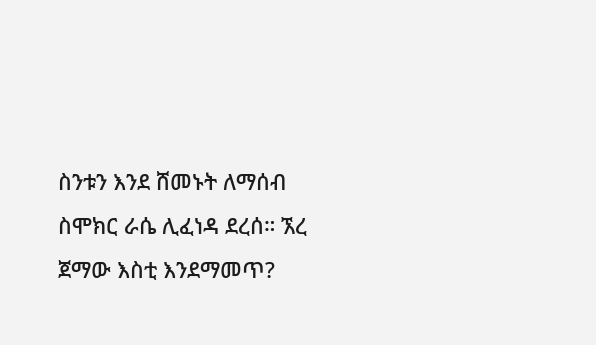ስንቱን እንደ ሸመኑት ለማሰብ ስሞክር ራሴ ሊፈነዳ ደረሰ። ኧረ ጀማው እስቲ እንደማመጥ?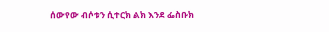ሰውየው ብሶቱን ሲተርክ ልክ እንደ ፌስቡክ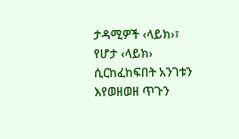ታዳሚዎች ‹ላይክ›፣ የሆታ ‹ላይክ› ሲርከፈከፍበት አንገቱን እየወዘወዘ ጥጉን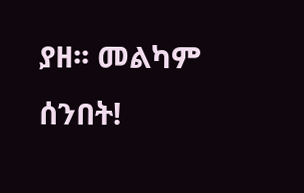ያዘ፡፡ መልካም ሰንበት!